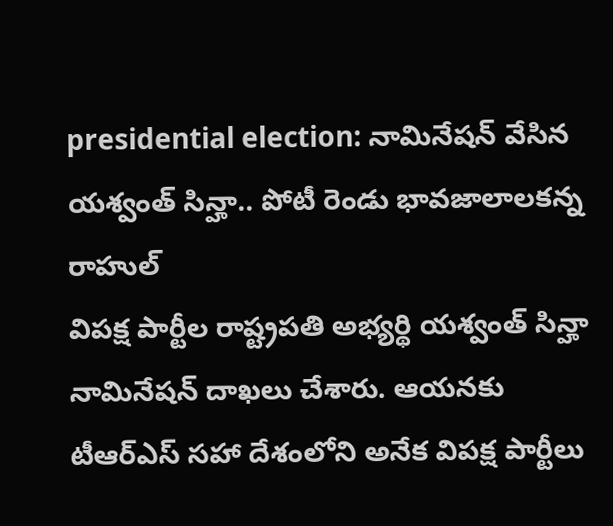presidential election: నామినేషన్ వేసిన యశ్వంత్ సిన్హా.. పోటీ రెండు భావజాలాలకన్న రాహుల్
విపక్ష పార్టీల రాష్ట్రపతి అభ్యర్థి యశ్వంత్ సిన్హా నామినేషన్ దాఖలు చేశారు. ఆయనకు టీఆర్ఎస్ సహా దేశంలోని అనేక విపక్ష పార్టీలు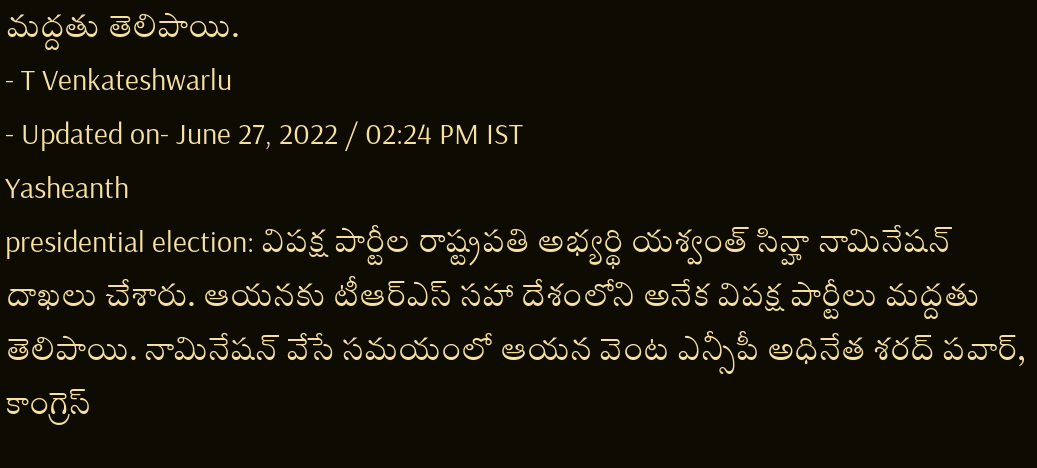మద్దతు తెలిపాయి.
- T Venkateshwarlu
- Updated on- June 27, 2022 / 02:24 PM IST
Yasheanth
presidential election: విపక్ష పార్టీల రాష్ట్రపతి అభ్యర్థి యశ్వంత్ సిన్హా నామినేషన్ దాఖలు చేశారు. ఆయనకు టీఆర్ఎస్ సహా దేశంలోని అనేక విపక్ష పార్టీలు మద్దతు తెలిపాయి. నామినేషన్ వేసే సమయంలో ఆయన వెంట ఎన్సీపీ అధినేత శరద్ పవార్, కాంగ్రెస్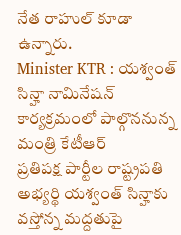నేత రాహుల్ కూడా ఉన్నారు.
Minister KTR : యశ్వంత్ సిన్హా నామినేషన్ కార్యక్రమంలో పాల్గొననున్న మంత్రి కేటీఆర్
ప్రతిపక్ష పార్టీల రాష్ట్రపతి అభ్యర్థి యశ్వంత్ సిన్హాకు వస్తోన్న మద్దతుపై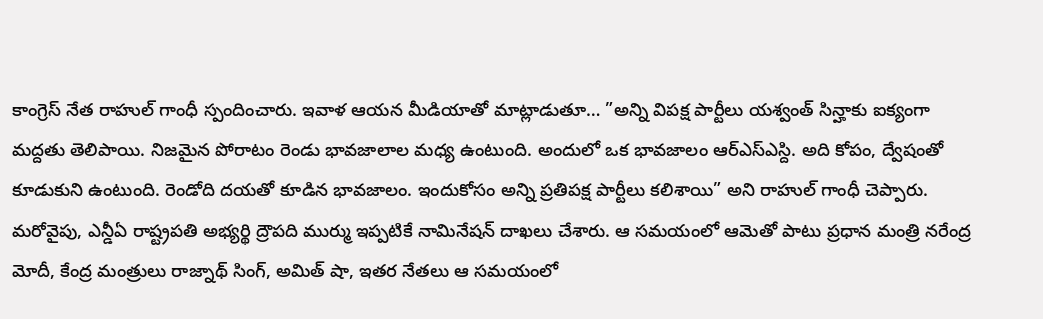కాంగ్రెస్ నేత రాహుల్ గాంధీ స్పందించారు. ఇవాళ ఆయన మీడియాతో మాట్లాడుతూ… ”అన్ని విపక్ష పార్టీలు యశ్వంత్ సిన్హాకు ఐక్యంగా మద్దతు తెలిపాయి. నిజమైన పోరాటం రెండు భావజాలాల మధ్య ఉంటుంది. అందులో ఒక భావజాలం ఆర్ఎస్ఎస్ది. అది కోపం, ద్వేషంతో కూడుకుని ఉంటుంది. రెండోది దయతో కూడిన భావజాలం. ఇందుకోసం అన్ని ప్రతిపక్ష పార్టీలు కలిశాయి” అని రాహుల్ గాంధీ చెప్పారు. మరోవైపు, ఎన్డీఏ రాష్ట్రపతి అభ్యర్థి ద్రౌపది ముర్ము ఇప్పటికే నామినేషన్ దాఖలు చేశారు. ఆ సమయంలో ఆమెతో పాటు ప్రధాన మంత్రి నరేంద్ర మోదీ, కేంద్ర మంత్రులు రాజ్నాథ్ సింగ్, అమిత్ షా, ఇతర నేతలు ఆ సమయంలో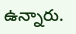ఉన్నారు.